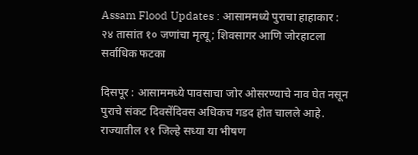Assam Flood Updates : आसाममध्ये पुराचा हाहाकार : २४ तासांत १० जणांचा मृत्यू; शिवसागर आणि जोरहाटला सर्वाधिक फटका

दिसपूर : आसाममध्ये पावसाचा जोर ओसरण्याचे नाव घेत नसून पुराचे संकट दिवसेंदिवस अधिकच गडद होत चालले आहे. राज्यातील ११ जिल्हे सध्या या भीषण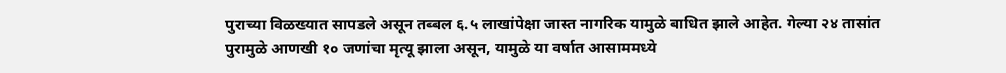पुराच्या विळख्यात सापडले असून तब्बल ६.५ लाखांपेक्षा जास्त नागरिक यामुळे बाधित झाले आहेत. गेल्या २४ तासांत पुरामुळे आणखी १० जणांचा मृत्यू झाला असून, यामुळे या वर्षात आसाममध्ये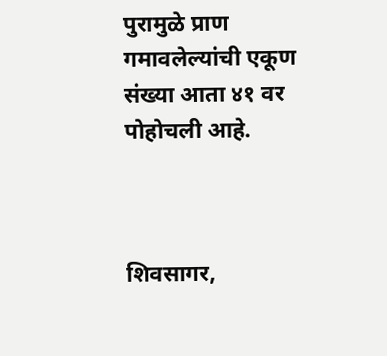पुरामुळे प्राण गमावलेल्यांची एकूण संख्या आता ४१ वर पोहोचली आहे.



शिवसागर,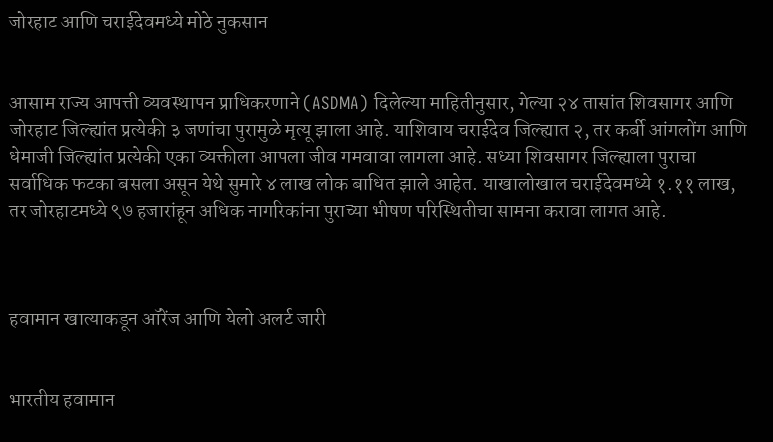जोरहाट आणि चराईदेवमध्ये मोठे नुकसान


आसाम राज्य आपत्ती व्यवस्थापन प्राधिकरणाने (ASDMA) दिलेल्या माहितीनुसार, गेल्या २४ तासांत शिवसागर आणि जोरहाट जिल्ह्यांत प्रत्येकी ३ जणांचा पुरामुळे मृत्यू झाला आहे. याशिवाय चराईदेव जिल्ह्यात २, तर कर्बी आंगलोंग आणि धेमाजी जिल्ह्यांत प्रत्येकी एका व्यक्तीला आपला जीव गमवावा लागला आहे. सध्या शिवसागर जिल्ह्याला पुराचा सर्वाधिक फटका बसला असून येथे सुमारे ४ लाख लोक बाधित झाले आहेत. याखालोखाल चराईदेवमध्ये १.११ लाख, तर जोरहाटमध्ये ९७ हजारांहून अधिक नागरिकांना पुराच्या भीषण परिस्थितीचा सामना करावा लागत आहे.



हवामान खात्याकडून ऑरेंज आणि येलो अलर्ट जारी


भारतीय हवामान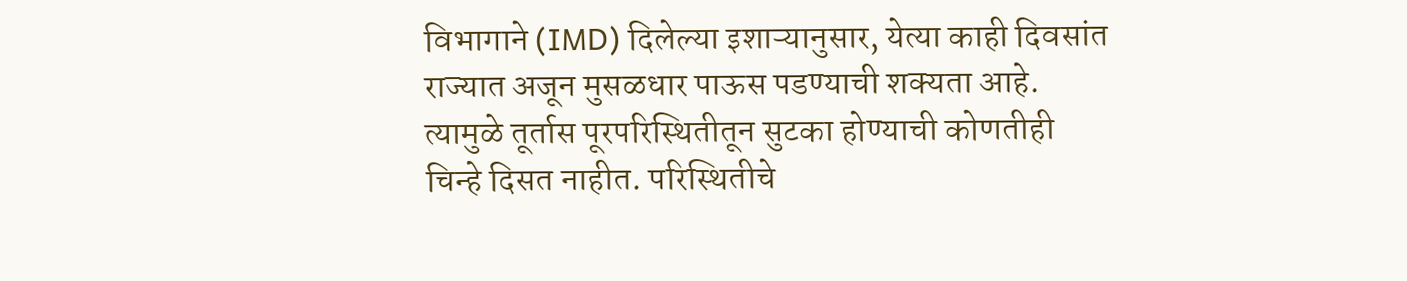विभागाने (IMD) दिलेल्या इशाऱ्यानुसार, येत्या काही दिवसांत राज्यात अजून मुसळधार पाऊस पडण्याची शक्यता आहे. त्यामुळे तूर्तास पूरपरिस्थितीतून सुटका होण्याची कोणतीही चिन्हे दिसत नाहीत. परिस्थितीचे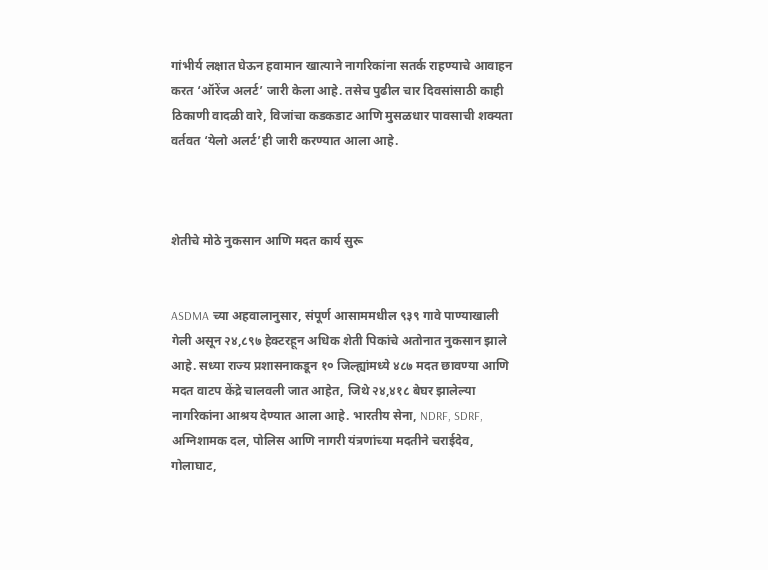गांभीर्य लक्षात घेऊन हवामान खात्याने नागरिकांना सतर्क राहण्याचे आवाहन करत ‘ऑरेंज अलर्ट’ जारी केला आहे. तसेच पुढील चार दिवसांसाठी काही ठिकाणी वादळी वारे, विजांचा कडकडाट आणि मुसळधार पावसाची शक्यता वर्तवत ‘येलो अलर्ट’ही जारी करण्यात आला आहे.



शेतीचे मोठे नुकसान आणि मदत कार्य सुरू


ASDMA च्या अहवालानुसार, संपूर्ण आसाममधील ९३९ गावे पाण्याखाली गेली असून २४,८९७ हेक्टरहून अधिक शेती पिकांचे अतोनात नुकसान झाले आहे. सध्या राज्य प्रशासनाकडून १० जिल्ह्यांमध्ये ४८७ मदत छावण्या आणि मदत वाटप केंद्रे चालवली जात आहेत, जिथे २४,४१८ बेघर झालेल्या नागरिकांना आश्रय देण्यात आला आहे. भारतीय सेना, NDRF, SDRF, अग्निशामक दल, पोलिस आणि नागरी यंत्रणांच्या मदतीने चराईदेव, गोलाघाट,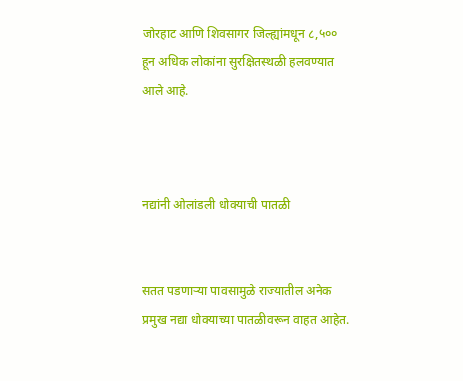जोरहाट आणि शिवसागर जिल्ह्यांमधून ८,५०० हून अधिक लोकांना सुरक्षितस्थळी हलवण्यात आले आहे.



नद्यांनी ओलांडली धोक्याची पातळी


सतत पडणाऱ्या पावसामुळे राज्यातील अनेक प्रमुख नद्या धोक्याच्या पातळीवरून वाहत आहेत.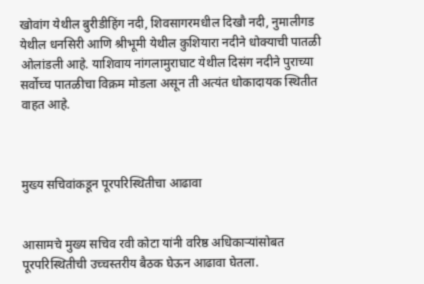खोवांग येथील बुरीडीहिंग नदी, शिवसागरमधील दिखौ नदी, नुमालीगड येथील धनसिरी आणि श्रीभूमी येथील कुशियारा नदीने धोक्याची पातळी ओलांडली आहे. याशिवाय नांगलामुराघाट येथील दिसंग नदीने पुराच्या सर्वोच्च पातळीचा विक्रम मोडला असून ती अत्यंत धोकादायक स्थितीत वाहत आहे.



मुख्य सचिवांकडून पूरपरिस्थितीचा आढावा


आसामचे मुख्य सचिव रवी कोटा यांनी वरिष्ठ अधिकाऱ्यांसोबत पूरपरिस्थितीची उच्चस्तरीय बैठक घेऊन आढावा घेतला.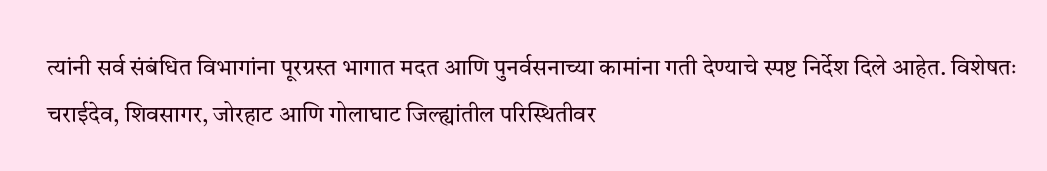त्यांनी सर्व संबंधित विभागांना पूरग्रस्त भागात मदत आणि पुनर्वसनाच्या कामांना गती देण्याचे स्पष्ट निर्देश दिले आहेत. विशेषतः चराईदेव, शिवसागर, जोरहाट आणि गोलाघाट जिल्ह्यांतील परिस्थितीवर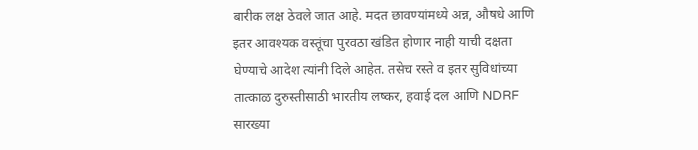बारीक लक्ष ठेवले जात आहे. मदत छावण्यांमध्ये अन्न, औषधे आणि इतर आवश्यक वस्तूंचा पुरवठा खंडित होणार नाही याची दक्षता घेण्याचे आदेश त्यांनी दिले आहेत. तसेच रस्ते व इतर सुविधांच्या तात्काळ दुरुस्तीसाठी भारतीय लष्कर, हवाई दल आणि NDRF सारख्या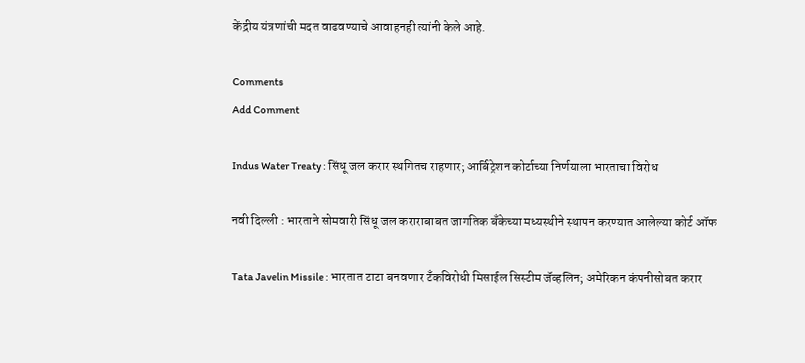केंद्रीय यंत्रणांची मदत वाढवण्याचे आवाहनही त्यांनी केले आहे.

Comments
Add Comment

Indus Water Treaty : सिंधू जल करार स्थगितच राहणार; आर्बिट्रेशन कोर्टाच्या निर्णयाला भारताचा विरोध

नवी दिल्ली : भारताने सोमवारी सिंधू जल कराराबाबत जागतिक बँकेच्या मध्यस्थीने स्थापन करण्यात आलेल्या कोर्ट ऑफ

Tata Javelin Missile : भारतात टाटा बनवणार टँकविरोधी मिसाईल सिस्टीम जॅव्हलिन; अमेरिकन कंपनीसोबत करार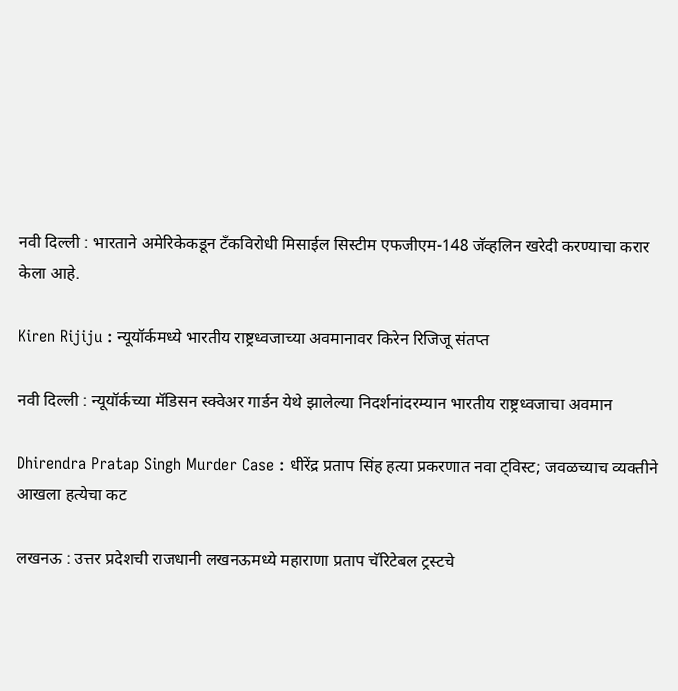नवी दिल्ली : भारताने अमेरिकेकडून टँकविरोधी मिसाईल सिस्टीम एफजीएम-148 जॅव्हलिन खरेदी करण्याचा करार केला आहे.

Kiren Rijiju : न्यूयॉर्कमध्ये भारतीय राष्ट्रध्वजाच्या अवमानावर किरेन रिजिजू संतप्त

नवी दिल्ली : न्यूयॉर्कच्या मॅडिसन स्क्वेअर गार्डन येथे झालेल्या निदर्शनांदरम्यान भारतीय राष्ट्रध्वजाचा अवमान

Dhirendra Pratap Singh Murder Case : धीरेंद्र प्रताप सिंह हत्या प्रकरणात नवा ट्विस्ट; जवळच्याच व्यक्तीने आखला हत्येचा कट

लखनऊ : उत्तर प्रदेशची राजधानी लखनऊमध्ये महाराणा प्रताप चॅरिटेबल ट्रस्टचे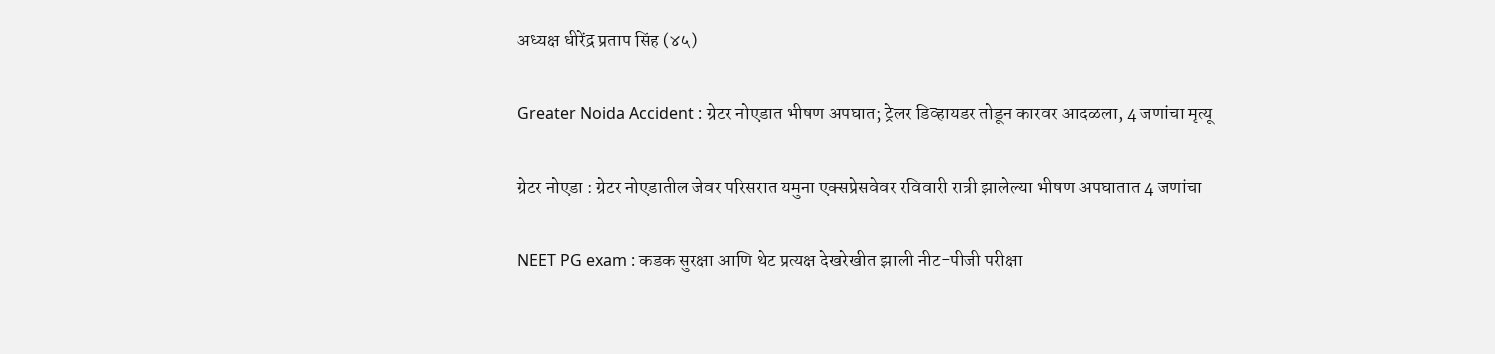अध्यक्ष धीरेंद्र प्रताप सिंह (४५)

Greater Noida Accident : ग्रेटर नोएडात भीषण अपघात; ट्रेलर डिव्हायडर तोडून कारवर आदळला, 4 जणांचा मृत्यू

ग्रेटर नोएडा : ग्रेटर नोएडातील जेवर परिसरात यमुना एक्सप्रेसवेवर रविवारी रात्री झालेल्या भीषण अपघातात 4 जणांचा

NEET PG exam : कडक सुरक्षा आणि थेट प्रत्यक्ष देखरेखीत झाली नीट-पीजी परीक्षा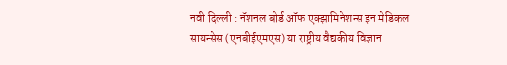नवी दिल्ली : नॅशनल बोर्ड ऑफ एक्झामिनेशन्स इन मेडिकल सायन्सेस (एनबीईएमएस) या राष्ट्रीय वैद्यकीय विज्ञान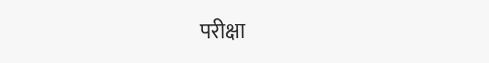परीक्षा